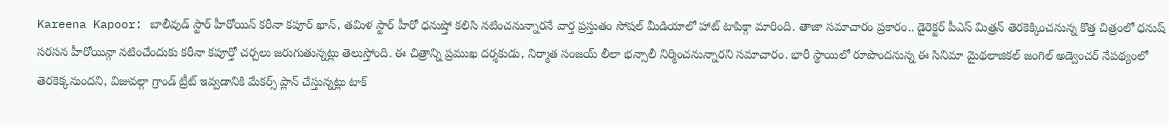Kareena Kapoor: బాలీవుడ్ స్టార్ హీరోయిన్ కరీనా కపూర్ ఖాన్, తమిళ స్టార్ హీరో ధనుష్తో కలిసి నటించనున్నారనే వార్త ప్రస్తుతం సోషల్ మీడియాలో హాట్ టాపిక్గా మారింది. తాజా సమాచారం ప్రకారం.. డైరెక్టర్ పీఎస్ మిత్రన్ తెరకెక్కించనున్న కొత్త చిత్రంలో ధనుష్ సరసన హీరోయిన్గా నటించేందుకు కరీనా కపూర్తో చర్చలు జరుగుతున్నట్లు తెలుస్తోంది. ఈ చిత్రాన్ని ప్రముఖ దర్శకుడు, నిర్మాత సంజయ్ లీలా భన్సాలీ నిర్మించనున్నారని సమాచారం. భారీ స్థాయిలో రూపొందనున్న ఈ సినిమా మైథలాజికల్ జంగిల్ అడ్వెంచర్ నేపథ్యంలో తెరకెక్కనుందని, విజువల్గా గ్రాండ్ ట్రీట్ ఇవ్వడానికి మేకర్స్ ప్లాన్ చేస్తున్నట్లు టాక్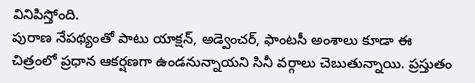వినిపిస్తోంది.
పురాణ నేపథ్యంతో పాటు యాక్షన్, అడ్వెంచర్, ఫాంటసీ అంశాలు కూడా ఈ చిత్రంలో ప్రధాన ఆకర్షణగా ఉండనున్నాయని సినీ వర్గాలు చెబుతున్నాయి. ప్రస్తుతం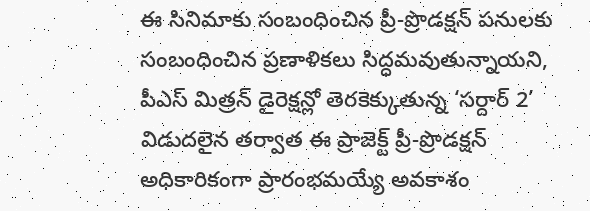ఈ సినిమాకు సంబంధించిన ప్రీ-ప్రొడక్షన్ పనులకు సంబంధించిన ప్రణాళికలు సిద్ధమవుతున్నాయని, పీఎస్ మిత్రన్ డైరెక్షన్లో తెరకెక్కుతున్న ‘సర్దార్ 2’ విడుదలైన తర్వాత ఈ ప్రాజెక్ట్ ప్రీ-ప్రొడక్షన్ అధికారికంగా ప్రారంభమయ్యే అవకాశం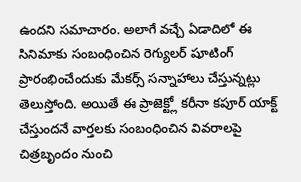ఉందని సమాచారం. అలాగే వచ్చే ఏడాదిలో ఈ సినిమాకు సంబంధించిన రెగ్యులర్ షూటింగ్ ప్రారంభించేందుకు మేకర్స్ సన్నాహాలు చేస్తున్నట్లు తెలుస్తోంది. అయితే ఈ ప్రాజెక్ట్లో కరీనా కపూర్ యాక్ట్ చేస్తుందనే వార్తలకు సంబంధించిన వివరాలపై చిత్రబృందం నుంచి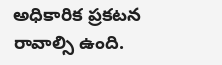అధికారిక ప్రకటన రావాల్సి ఉంది.